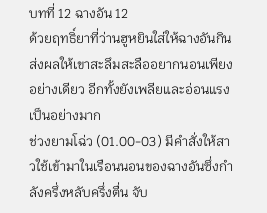บทที่ 12 ฉางอัน 12
ด้วยฤทธิ์ยาที่ว่านฮูหยินใส่ให้ฉางอันกิน ส่งผลให้เขาสะลึมสะลืออยากนอนเพียงอย่างเดียว อีกทั้งยังเพลียและอ่อนแรงเป็นอย่างมาก
ช่วงยามโฉ่ว (01.00-03) มีคำสั่งให้สาวใช้เข้ามาในเรือนนอนของฉางอันซึ่งกำลังครึ่งหลับครึ่งตื่น จับ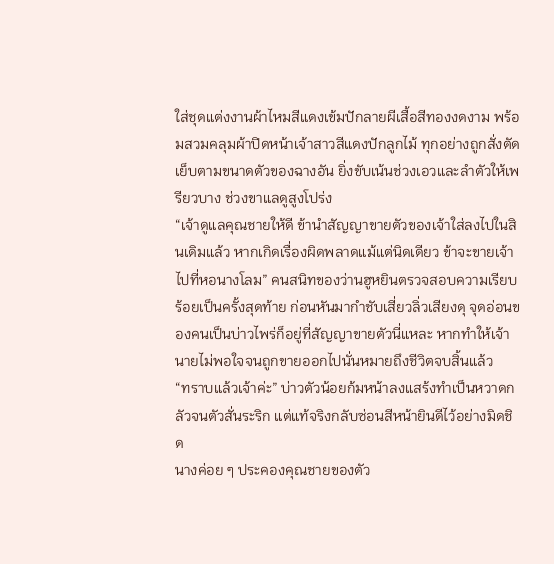ใส่ชุดแต่งงานผ้าไหมสีแดงเข้มปักลายผีเสื้อสีทองงดงาม พร้อมสวมคลุมผ้าปิดหน้าเจ้าสาวสีแดงปักลูกไม้ ทุกอย่างถูกสั่งตัดเย็บตามขนาดตัวของฉางอัน ยิ่งขับเน้นช่วงเอวและลำตัวให้เพรียวบาง ช่วงขาแลดูสูงโปร่ง
“เจ้าดูแลคุณชายให้ดี ข้านำสัญญาขายตัวของเจ้าใส่ลงไปในสินเดิมแล้ว หากเกิดเรื่องผิดพลาดแม้แต่นิดเดียว ข้าจะขายเจ้าไปที่หอนางโลม” คนสนิทของว่านฮูหยินตรวจสอบความเรียบร้อยเป็นครั้งสุดท้าย ก่อนหันมากำชับเสี่ยวลิ่วเสียงดุ จุดอ่อนของคนเป็นบ่าวไพร่ก็อยู่ที่สัญญาขายตัวนี่แหละ หากทำให้เจ้านายไม่พอใจจนถูกขายออกไปนั่นหมายถึงชีวิตจบสิ้นแล้ว
“ทราบแล้วเจ้าค่ะ” บ่าวตัวน้อยก้มหน้าลงแสร้งทำเป็นหวาดกลัวจนตัวสั่นระริก แต่แท้จริงกลับซ่อนสีหน้ายินดีไว้อย่างมิดชิด
นางค่อย ๆ ประคองคุณชายของตัว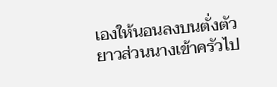เองให้นอนลงบนตั่งตัวยาวส่วนนางเข้าครัวไป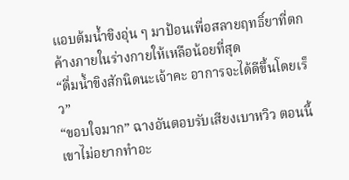แอบต้มน้ำขิงอุ่น ๆ มาป้อนเพื่อสลายฤทธิ์ยาที่ตกค้างภายในร่างกายให้เหลือน้อยที่สุด
“ดื่มน้ำขิงสักนิดนะเจ้าคะ อาการจะได้ดีขึ้นโดยเร็ว”
“ขอบใจมาก” ฉางอันตอบรับเสียงเบาหวิว ตอนนี้เขาไม่อยากทำอะ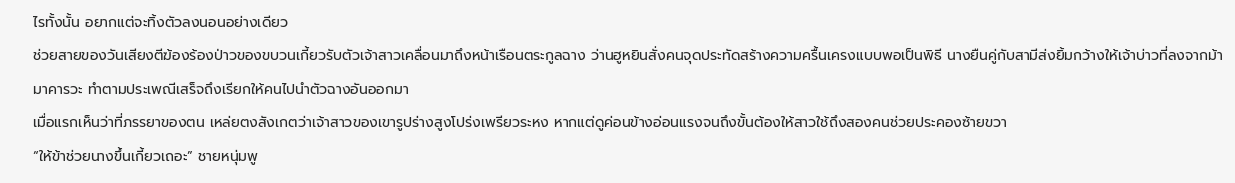ไรทั้งนั้น อยากแต่จะทิ้งตัวลงนอนอย่างเดียว
ช่วยสายของวันเสียงตีฆ้องร้องป่าวของขบวนเกี้ยวรับตัวเจ้าสาวเคลื่อนมาถึงหน้าเรือนตระกูลฉาง ว่านฮูหยินสั่งคนจุดประทัดสร้างความครื้นเครงแบบพอเป็นพิธี นางยืนคู่กับสามีส่งยิ้มกว้างให้เจ้าบ่าวที่ลงจากม้ามาคารวะ ทำตามประเพณีเสร็จถึงเรียกให้คนไปนำตัวฉางอันออกมา
เมื่อแรกเห็นว่าที่ภรรยาของตน เหล่ยตงสังเกตว่าเจ้าสาวของเขารูปร่างสูงโปร่งเพรียวระหง หากแต่ดูค่อนข้างอ่อนแรงจนถึงขั้นต้องให้สาวใช้ถึงสองคนช่วยประคองซ้ายขวา
“ให้ข้าช่วยนางขึ้นเกี้ยวเถอะ” ชายหนุ่มพู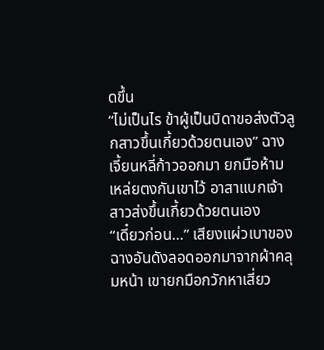ดขึ้น
“ไม่เป็นไร ข้าผู้เป็นบิดาขอส่งตัวลูกสาวขึ้นเกี้ยวด้วยตนเอง” ฉางเจี้ยนหลี่ก้าวออกมา ยกมือห้ามเหล่ยตงกันเขาไว้ อาสาแบกเจ้าสาวส่งขึ้นเกี้ยวด้วยตนเอง
“เดี๋ยวก่อน…” เสียงแผ่วเบาของฉางอันดังลอดออกมาจากผ้าคลุมหน้า เขายกมือกวักหาเสี่ยว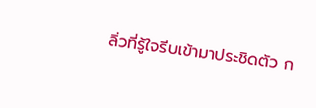ลิ่วที่รู้ใจรีบเข้ามาประชิดตัว ก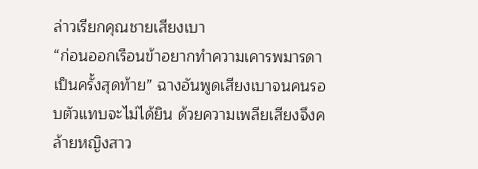ล่าวเรียกคุณชายเสียงเบา
“ก่อนออกเรือนข้าอยากทำความเคารพมารดาเป็นครั้งสุดท้าย” ฉางอันพูดเสียงเบาจนคนรอบตัวแทบจะไม่ได้ยิน ด้วยความเพลียเสียงจึงคล้ายหญิงสาว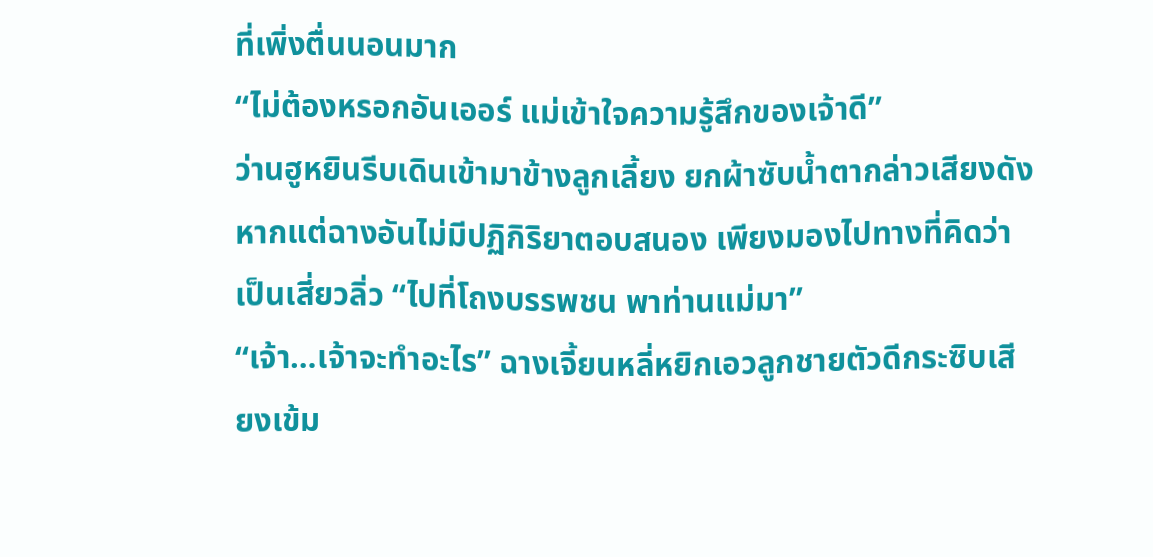ที่เพิ่งตื่นนอนมาก
“ไม่ต้องหรอกอันเออร์ แม่เข้าใจความรู้สึกของเจ้าดี”
ว่านฮูหยินรีบเดินเข้ามาข้างลูกเลี้ยง ยกผ้าซับน้ำตากล่าวเสียงดัง หากแต่ฉางอันไม่มีปฏิกิริยาตอบสนอง เพียงมองไปทางที่คิดว่าเป็นเสี่ยวลิ่ว “ไปที่โถงบรรพชน พาท่านแม่มา”
“เจ้า…เจ้าจะทำอะไร” ฉางเจี้ยนหลี่หยิกเอวลูกชายตัวดีกระซิบเสียงเข้ม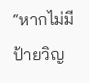“หากไม่มีป้ายวิญ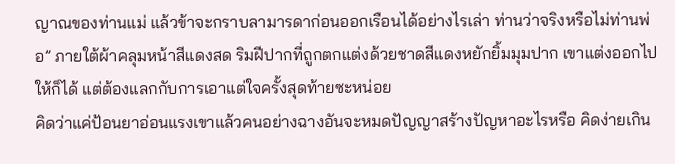ญาณของท่านแม่ แล้วข้าจะกราบลามารดาก่อนออกเรือนได้อย่างไรเล่า ท่านว่าจริงหรือไม่ท่านพ่อ” ภายใต้ผ้าคลุมหน้าสีแดงสด ริมฝีปากที่ถูกตกแต่งด้วยชาดสีแดงหยักยิ้มมุมปาก เขาแต่งออกไปให้ก็ได้ แต่ต้องแลกกับการเอาแต่ใจครั้งสุดท้ายซะหน่อย
คิดว่าแค่ป้อนยาอ่อนแรงเขาแล้วคนอย่างฉางอันจะหมดปัญญาสร้างปัญหาอะไรหรือ คิดง่ายเกิน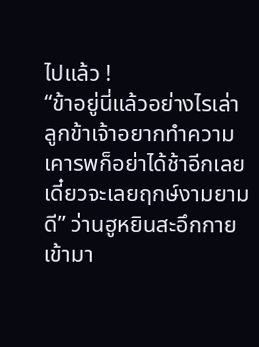ไปแล้ว !
“ข้าอยู่นี่แล้วอย่างไรเล่า ลูกข้าเจ้าอยากทำความเคารพก็อย่าได้ช้าอีกเลย เดี๋ยวจะเลยฤกษ์งามยามดี” ว่านฮูหยินสะอึกกายเข้ามา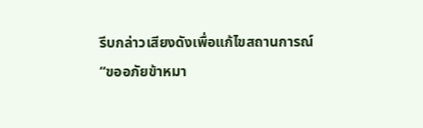รีบกล่าวเสียงดังเพื่อแก้ไขสถานการณ์
“ขออภัยข้าหมา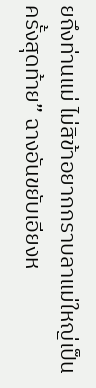ยถึงท่านแม่ ไม่สิข้าอยากกราบลาแม่ใหญ่เป็นครั้งสุดท้าย” ฉางอันขยับเอียงห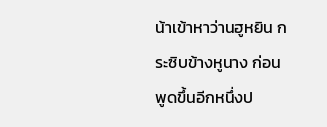น้าเข้าหาว่านฮูหยิน กระซิบข้างหูนาง ก่อนพูดขึ้นอีกหนึ่งป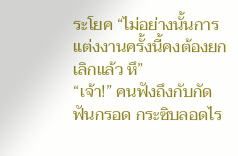ระโยค “ไม่อย่างนั้นการแต่งงานครั้งนี้คงต้องยกเลิกแล้ว หึ”
“เจ้า!” คนฟังถึงกับกัดฟันกรอด กระซิบลอดไร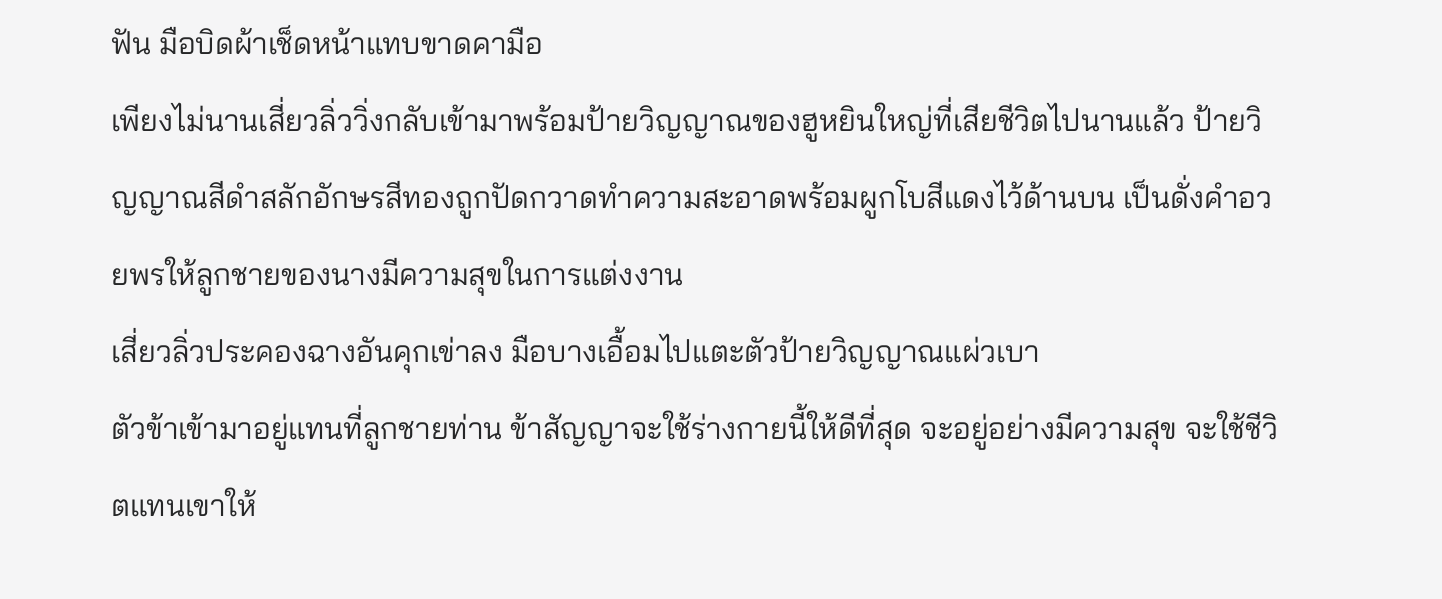ฟัน มือบิดผ้าเช็ดหน้าแทบขาดคามือ
เพียงไม่นานเสี่ยวลิ่ววิ่งกลับเข้ามาพร้อมป้ายวิญญาณของฮูหยินใหญ่ที่เสียชีวิตไปนานแล้ว ป้ายวิญญาณสีดำสลักอักษรสีทองถูกปัดกวาดทำความสะอาดพร้อมผูกโบสีแดงไว้ด้านบน เป็นดั่งคำอวยพรให้ลูกชายของนางมีความสุขในการแต่งงาน
เสี่ยวลิ่วประคองฉางอันคุกเข่าลง มือบางเอื้อมไปแตะตัวป้ายวิญญาณแผ่วเบา
ตัวข้าเข้ามาอยู่แทนที่ลูกชายท่าน ข้าสัญญาจะใช้ร่างกายนี้ให้ดีที่สุด จะอยู่อย่างมีความสุข จะใช้ชีวิตแทนเขาให้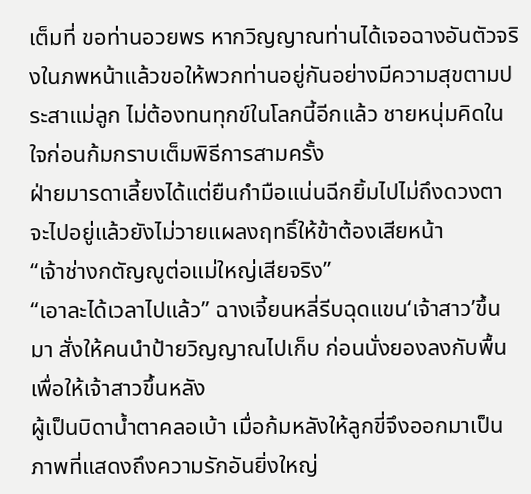เต็มที่ ขอท่านอวยพร หากวิญญาณท่านได้เจอฉางอันตัวจริงในภพหน้าแล้วขอให้พวกท่านอยู่กันอย่างมีความสุขตามประสาแม่ลูก ไม่ต้องทนทุกข์ในโลกนี้อีกแล้ว ชายหนุ่มคิดในใจก่อนก้มกราบเต็มพิธีการสามครั้ง
ฝ่ายมารดาเลี้ยงได้แต่ยืนกำมือแน่นฉีกยิ้มไปไม่ถึงดวงตา จะไปอยู่แล้วยังไม่วายแผลงฤทธิ์ให้ข้าต้องเสียหน้า
“เจ้าช่างกตัญญูต่อแม่ใหญ่เสียจริง”
“เอาละได้เวลาไปแล้ว” ฉางเจี้ยนหลี่รีบฉุดแขน‘เจ้าสาว’ขึ้นมา สั่งให้คนนำป้ายวิญญาณไปเก็บ ก่อนนั่งยองลงกับพื้นเพื่อให้เจ้าสาวขึ้นหลัง
ผู้เป็นบิดาน้ำตาคลอเบ้า เมื่อก้มหลังให้ลูกขี่จึงออกมาเป็นภาพที่แสดงถึงความรักอันยิ่งใหญ่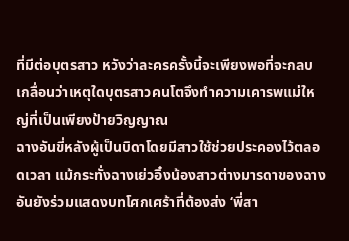ที่มีต่อบุตรสาว หวังว่าละครครั้งนี้จะเพียงพอที่จะกลบเกลื่อนว่าเหตุใดบุตรสาวคนโตจึงทำความเคารพแม่ใหญ่ที่เป็นเพียงป้ายวิญญาณ
ฉางอันขี่หลังผู้เป็นบิดาโดยมีสาวใช้ช่วยประคองไว้ตลอดเวลา แม้กระทั่งฉางเย่วอิ๋งน้องสาวต่างมารดาของฉางอันยังร่วมแสดงบทโศกเศร้าที่ต้องส่ง ‘พี่สา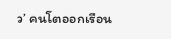ว’ คนโตออกเรือน